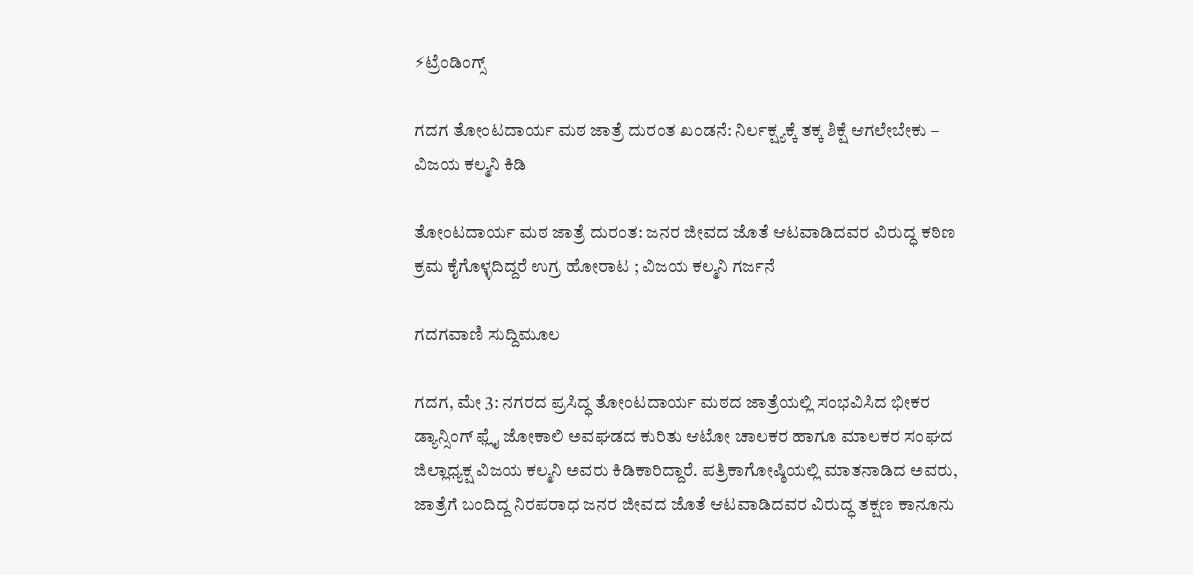⚡ಟ್ರೆಂಡಿಂಗ್ಸ್

ಗದಗ ತೋಂಟದಾರ್ಯ ಮಠ ಜಾತ್ರೆ ದುರಂತ ಖಂಡನೆ: ನಿರ್ಲಕ್ಷ್ಯಕ್ಕೆ ತಕ್ಕ ಶಿಕ್ಷೆ ಆಗಲೇಬೇಕು – ವಿಜಯ ಕಲ್ಮನಿ ಕಿಡಿ

ತೋಂಟದಾರ್ಯ ಮಠ ಜಾತ್ರೆ ದುರಂತ: ಜನರ ಜೀವದ ಜೊತೆ ಆಟವಾಡಿದವರ ವಿರುದ್ಧ ಕಠಿಣ ಕ್ರಮ ಕೈಗೊಳ್ಳದಿದ್ದರೆ ಉಗ್ರ ಹೋರಾಟ ; ವಿಜಯ ಕಲ್ಮನಿ ಗರ್ಜನೆ

ಗದಗವಾಣಿ ಸುದ್ದಿಮೂಲ

ಗದಗ, ಮೇ 3: ನಗರದ ಪ್ರಸಿದ್ಧ ತೋಂಟದಾರ್ಯ ಮಠದ ಜಾತ್ರೆಯಲ್ಲಿ ಸಂಭವಿಸಿದ ಭೀಕರ ಡ್ಯಾನ್ಸಿಂಗ್ ಫ್ಲೈ ಜೋಕಾಲಿ ಅವಘಡದ ಕುರಿತು ಆಟೋ ಚಾಲಕರ ಹಾಗೂ ಮಾಲಕರ ಸಂಘದ ಜಿಲ್ಲಾಧ್ಯಕ್ಷ ವಿಜಯ ಕಲ್ಮನಿ ಅವರು ಕಿಡಿಕಾರಿದ್ದಾರೆ. ಪತ್ರಿಕಾಗೋಷ್ಠಿಯಲ್ಲಿ ಮಾತನಾಡಿದ ಅವರು, ಜಾತ್ರೆಗೆ ಬಂದಿದ್ದ ನಿರಪರಾಧ ಜನರ ಜೀವದ ಜೊತೆ ಆಟವಾಡಿದವರ ವಿರುದ್ಧ ತಕ್ಷಣ ಕಾನೂನು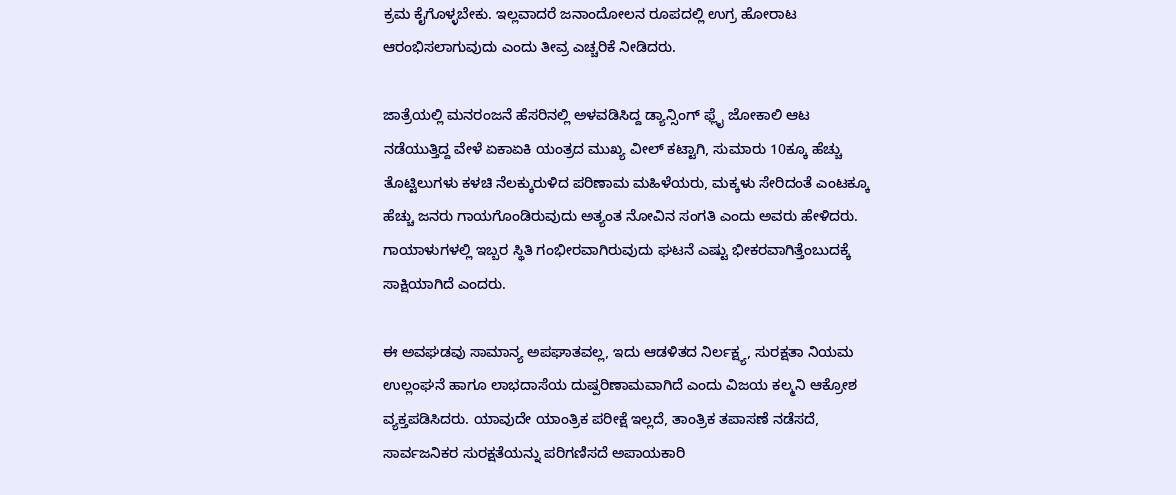ಕ್ರಮ ಕೈಗೊಳ್ಳಬೇಕು. ಇಲ್ಲವಾದರೆ ಜನಾಂದೋಲನ ರೂಪದಲ್ಲಿ ಉಗ್ರ ಹೋರಾಟ ಆರಂಭಿಸಲಾಗುವುದು ಎಂದು ತೀವ್ರ ಎಚ್ಚರಿಕೆ ನೀಡಿದರು.

ಜಾತ್ರೆಯಲ್ಲಿ ಮನರಂಜನೆ ಹೆಸರಿನಲ್ಲಿ ಅಳವಡಿಸಿದ್ದ ಡ್ಯಾನ್ಸಿಂಗ್ ಫ್ಲೈ ಜೋಕಾಲಿ ಆಟ ನಡೆಯುತ್ತಿದ್ದ ವೇಳೆ ಏಕಾಏಕಿ ಯಂತ್ರದ ಮುಖ್ಯ ವೀಲ್ ಕಟ್ಟಾಗಿ, ಸುಮಾರು 10ಕ್ಕೂ ಹೆಚ್ಚು ತೊಟ್ಟಿಲುಗಳು ಕಳಚಿ ನೆಲಕ್ಕುರುಳಿದ ಪರಿಣಾಮ ಮಹಿಳೆಯರು, ಮಕ್ಕಳು ಸೇರಿದಂತೆ ಎಂಟಕ್ಕೂ ಹೆಚ್ಚು ಜನರು ಗಾಯಗೊಂಡಿರುವುದು ಅತ್ಯಂತ ನೋವಿನ ಸಂಗತಿ ಎಂದು ಅವರು ಹೇಳಿದರು. ಗಾಯಾಳುಗಳಲ್ಲಿ ಇಬ್ಬರ ಸ್ಥಿತಿ ಗಂಭೀರವಾಗಿರುವುದು ಘಟನೆ ಎಷ್ಟು ಭೀಕರವಾಗಿತ್ತೆಂಬುದಕ್ಕೆ ಸಾಕ್ಷಿಯಾಗಿದೆ ಎಂದರು.

ಈ ಅವಘಡವು ಸಾಮಾನ್ಯ ಅಪಘಾತವಲ್ಲ, ಇದು ಆಡಳಿತದ ನಿರ್ಲಕ್ಷ್ಯ, ಸುರಕ್ಷತಾ ನಿಯಮ ಉಲ್ಲಂಘನೆ ಹಾಗೂ ಲಾಭದಾಸೆಯ ದುಷ್ಪರಿಣಾಮವಾಗಿದೆ ಎಂದು ವಿಜಯ ಕಲ್ಮನಿ ಆಕ್ರೋಶ ವ್ಯಕ್ತಪಡಿಸಿದರು. ಯಾವುದೇ ಯಾಂತ್ರಿಕ ಪರೀಕ್ಷೆ ಇಲ್ಲದೆ, ತಾಂತ್ರಿಕ ತಪಾಸಣೆ ನಡೆಸದೆ, ಸಾರ್ವಜನಿಕರ ಸುರಕ್ಷತೆಯನ್ನು ಪರಿಗಣಿಸದೆ ಅಪಾಯಕಾರಿ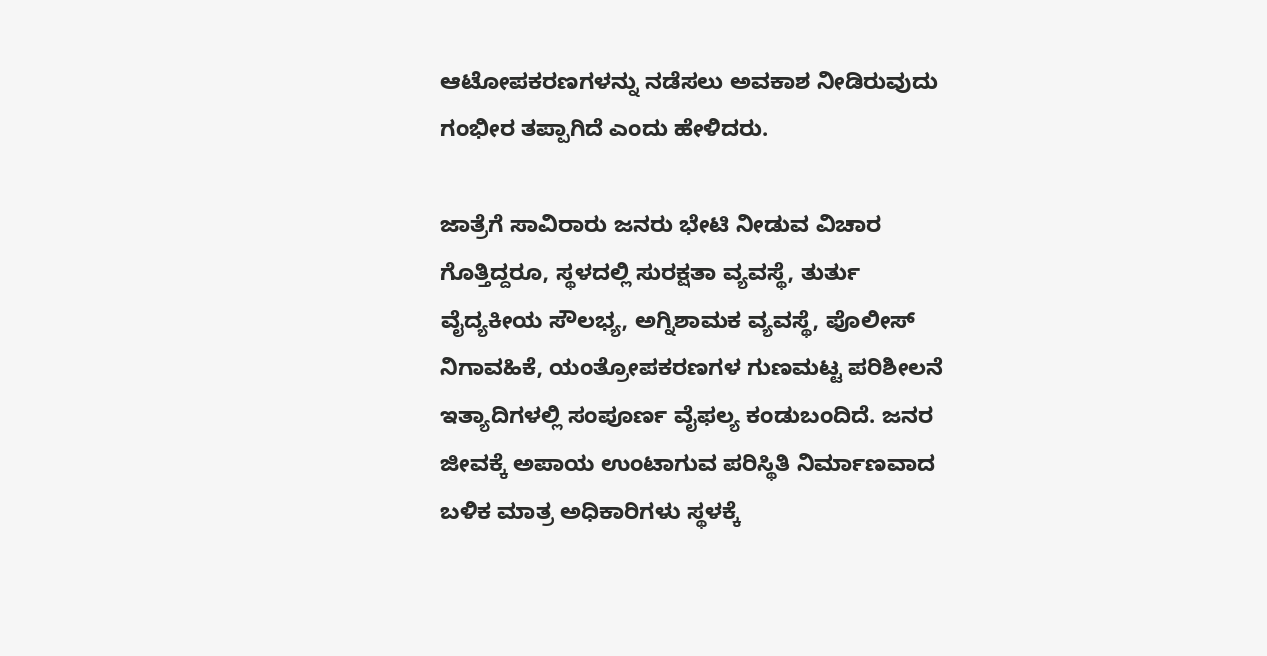ಆಟೋಪಕರಣಗಳನ್ನು ನಡೆಸಲು ಅವಕಾಶ ನೀಡಿರುವುದು ಗಂಭೀರ ತಪ್ಪಾಗಿದೆ ಎಂದು ಹೇಳಿದರು.

ಜಾತ್ರೆಗೆ ಸಾವಿರಾರು ಜನರು ಭೇಟಿ ನೀಡುವ ವಿಚಾರ ಗೊತ್ತಿದ್ದರೂ, ಸ್ಥಳದಲ್ಲಿ ಸುರಕ್ಷತಾ ವ್ಯವಸ್ಥೆ, ತುರ್ತು ವೈದ್ಯಕೀಯ ಸೌಲಭ್ಯ, ಅಗ್ನಿಶಾಮಕ ವ್ಯವಸ್ಥೆ, ಪೊಲೀಸ್ ನಿಗಾವಹಿಕೆ, ಯಂತ್ರೋಪಕರಣಗಳ ಗುಣಮಟ್ಟ ಪರಿಶೀಲನೆ ಇತ್ಯಾದಿಗಳಲ್ಲಿ ಸಂಪೂರ್ಣ ವೈಫಲ್ಯ ಕಂಡುಬಂದಿದೆ. ಜನರ ಜೀವಕ್ಕೆ ಅಪಾಯ ಉಂಟಾಗುವ ಪರಿಸ್ಥಿತಿ ನಿರ್ಮಾಣವಾದ ಬಳಿಕ ಮಾತ್ರ ಅಧಿಕಾರಿಗಳು ಸ್ಥಳಕ್ಕೆ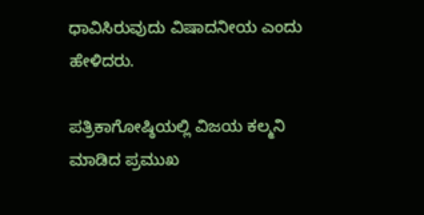ಧಾವಿಸಿರುವುದು ವಿಷಾದನೀಯ ಎಂದು ಹೇಳಿದರು.

ಪತ್ರಿಕಾಗೋಷ್ಠಿಯಲ್ಲಿ ವಿಜಯ ಕಲ್ಮನಿ ಮಾಡಿದ ಪ್ರಮುಖ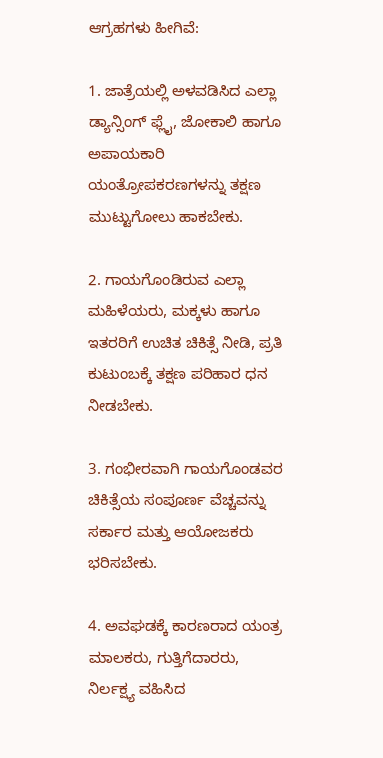ಆಗ್ರಹಗಳು ಹೀಗಿವೆ:

1. ಜಾತ್ರೆಯಲ್ಲಿ ಅಳವಡಿಸಿದ ಎಲ್ಲಾ ಡ್ಯಾನ್ಸಿಂಗ್ ಫ್ಲೈ, ಜೋಕಾಲಿ ಹಾಗೂ ಅಪಾಯಕಾರಿ ಯಂತ್ರೋಪಕರಣಗಳನ್ನು ತಕ್ಷಣ ಮುಟ್ಟುಗೋಲು ಹಾಕಬೇಕು.

2. ಗಾಯಗೊಂಡಿರುವ ಎಲ್ಲಾ ಮಹಿಳೆಯರು, ಮಕ್ಕಳು ಹಾಗೂ ಇತರರಿಗೆ ಉಚಿತ ಚಿಕಿತ್ಸೆ ನೀಡಿ, ಪ್ರತಿ ಕುಟುಂಬಕ್ಕೆ ತಕ್ಷಣ ಪರಿಹಾರ ಧನ ನೀಡಬೇಕು.

3. ಗಂಭೀರವಾಗಿ ಗಾಯಗೊಂಡವರ ಚಿಕಿತ್ಸೆಯ ಸಂಪೂರ್ಣ ವೆಚ್ಚವನ್ನು ಸರ್ಕಾರ ಮತ್ತು ಆಯೋಜಕರು ಭರಿಸಬೇಕು.

4. ಅವಘಡಕ್ಕೆ ಕಾರಣರಾದ ಯಂತ್ರ ಮಾಲಕರು, ಗುತ್ತಿಗೆದಾರರು, ನಿರ್ಲಕ್ಷ್ಯ ವಹಿಸಿದ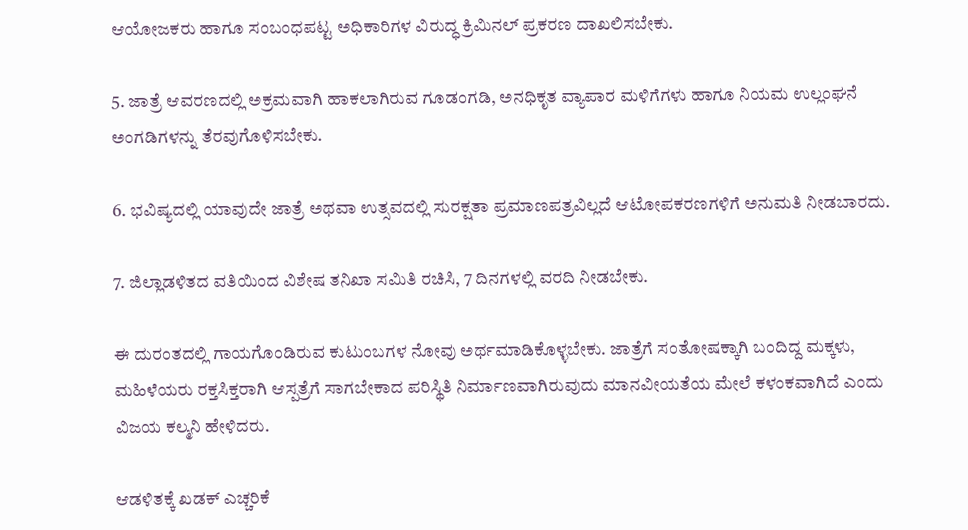ಆಯೋಜಕರು ಹಾಗೂ ಸಂಬಂಧಪಟ್ಟ ಅಧಿಕಾರಿಗಳ ವಿರುದ್ಧ ಕ್ರಿಮಿನಲ್ ಪ್ರಕರಣ ದಾಖಲಿಸಬೇಕು.

5. ಜಾತ್ರೆ ಆವರಣದಲ್ಲಿ ಅಕ್ರಮವಾಗಿ ಹಾಕಲಾಗಿರುವ ಗೂಡಂಗಡಿ, ಅನಧಿಕೃತ ವ್ಯಾಪಾರ ಮಳಿಗೆಗಳು ಹಾಗೂ ನಿಯಮ ಉಲ್ಲಂಘನೆ ಅಂಗಡಿಗಳನ್ನು ತೆರವುಗೊಳಿಸಬೇಕು.

6. ಭವಿಷ್ಯದಲ್ಲಿ ಯಾವುದೇ ಜಾತ್ರೆ ಅಥವಾ ಉತ್ಸವದಲ್ಲಿ ಸುರಕ್ಷತಾ ಪ್ರಮಾಣಪತ್ರವಿಲ್ಲದೆ ಆಟೋಪಕರಣಗಳಿಗೆ ಅನುಮತಿ ನೀಡಬಾರದು.

7. ಜಿಲ್ಲಾಡಳಿತದ ವತಿಯಿಂದ ವಿಶೇಷ ತನಿಖಾ ಸಮಿತಿ ರಚಿಸಿ, 7 ದಿನಗಳಲ್ಲಿ ವರದಿ ನೀಡಬೇಕು.

ಈ ದುರಂತದಲ್ಲಿ ಗಾಯಗೊಂಡಿರುವ ಕುಟುಂಬಗಳ ನೋವು ಅರ್ಥಮಾಡಿಕೊಳ್ಳಬೇಕು. ಜಾತ್ರೆಗೆ ಸಂತೋಷಕ್ಕಾಗಿ ಬಂದಿದ್ದ ಮಕ್ಕಳು, ಮಹಿಳೆಯರು ರಕ್ತಸಿಕ್ತರಾಗಿ ಆಸ್ಪತ್ರೆಗೆ ಸಾಗಬೇಕಾದ ಪರಿಸ್ಥಿತಿ ನಿರ್ಮಾಣವಾಗಿರುವುದು ಮಾನವೀಯತೆಯ ಮೇಲೆ ಕಳಂಕವಾಗಿದೆ ಎಂದು ವಿಜಯ ಕಲ್ಮನಿ ಹೇಳಿದರು.

ಆಡಳಿತಕ್ಕೆ ಖಡಕ್ ಎಚ್ಚರಿಕೆ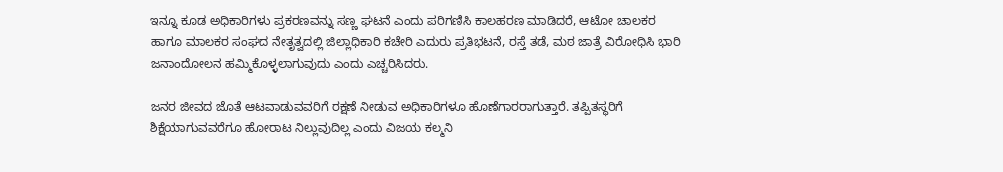ಇನ್ನೂ ಕೂಡ ಅಧಿಕಾರಿಗಳು ಪ್ರಕರಣವನ್ನು ಸಣ್ಣ ಘಟನೆ ಎಂದು ಪರಿಗಣಿಸಿ ಕಾಲಹರಣ ಮಾಡಿದರೆ, ಆಟೋ ಚಾಲಕರ ಹಾಗೂ ಮಾಲಕರ ಸಂಘದ ನೇತೃತ್ವದಲ್ಲಿ ಜಿಲ್ಲಾಧಿಕಾರಿ ಕಚೇರಿ ಎದುರು ಪ್ರತಿಭಟನೆ, ರಸ್ತೆ ತಡೆ, ಮಠ ಜಾತ್ರೆ ವಿರೋಧಿಸಿ ಭಾರಿ ಜನಾಂದೋಲನ ಹಮ್ಮಿಕೊಳ್ಳಲಾಗುವುದು ಎಂದು ಎಚ್ಚರಿಸಿದರು.

ಜನರ ಜೀವದ ಜೊತೆ ಆಟವಾಡುವವರಿಗೆ ರಕ್ಷಣೆ ನೀಡುವ ಅಧಿಕಾರಿಗಳೂ ಹೊಣೆಗಾರರಾಗುತ್ತಾರೆ. ತಪ್ಪಿತಸ್ಥರಿಗೆ ಶಿಕ್ಷೆಯಾಗುವವರೆಗೂ ಹೋರಾಟ ನಿಲ್ಲುವುದಿಲ್ಲ ಎಂದು ವಿಜಯ ಕಲ್ಮನಿ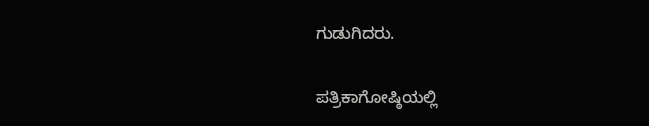ಗುಡುಗಿದರು.

ಪತ್ರಿಕಾಗೋಷ್ಠಿಯಲ್ಲಿ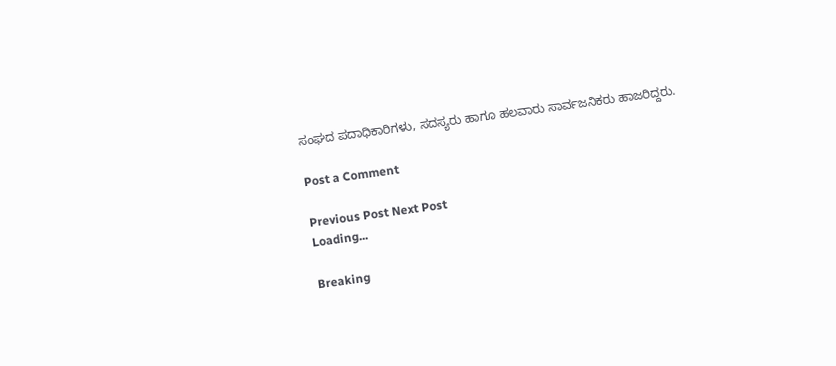ಸಂಘದ ಪದಾಧಿಕಾರಿಗಳು, ಸದಸ್ಯರು ಹಾಗೂ ಹಲವಾರು ಸಾರ್ವಜನಿಕರು ಹಾಜರಿದ್ದರು.

Post a Comment

Previous Post Next Post
Loading...

Breaking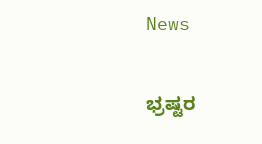News

ಭ್ರಷ್ಟರ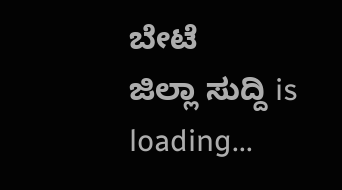ಬೇಟೆ
ಜಿಲ್ಲಾ ಸುದ್ದಿ is loading...